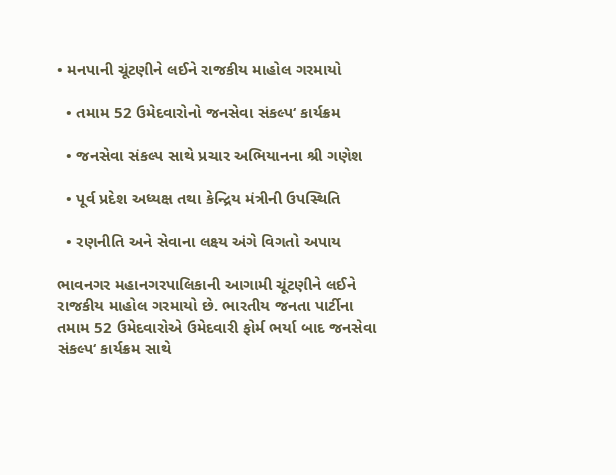• મનપાની ચૂંટણીને લઈને રાજકીય માહોલ ગરમાયો

  • તમામ 52 ઉમેદવારોનો જનસેવા સંકલ્પ‘ કાર્યક્રમ

  • જનસેવા સંકલ્પ સાથે પ્રચાર અભિયાનના શ્રી ગણેશ

  • પૂર્વ પ્રદેશ અધ્યક્ષ તથા કેન્દ્રિય મંત્રીની ઉપસ્થિતિ

  • રણનીતિ અને સેવાના લક્ષ્ય અંગે વિગતો અપાય

ભાવનગર મહાનગરપાલિકાની આગામી ચૂંટણીને લઈને રાજકીય માહોલ ગરમાયો છે. ભારતીય જનતા પાર્ટીના તમામ 52 ઉમેદવારોએ ઉમેદવારી ફોર્મ ભર્યા બાદ જનસેવા સંકલ્પ‘ કાર્યક્રમ સાથે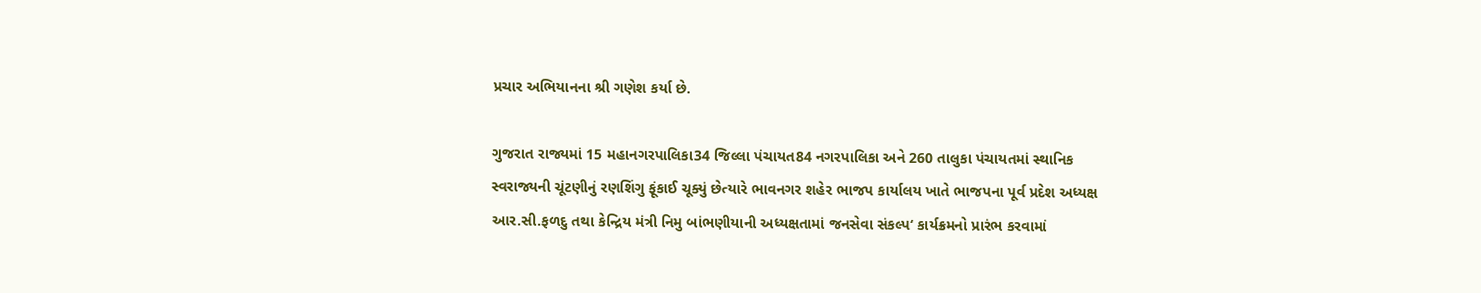પ્રચાર અભિયાનના શ્રી ગણેશ કર્યા છે.

ગુજરાત રાજ્યમાં 15 મહાનગરપાલિકા34 જિલ્લા પંચાયત84 નગરપાલિકા અને 260 તાલુકા પંચાયતમાં સ્થાનિક સ્વરાજ્યની ચૂંટણીનું રણશિંગુ ફૂંકાઈ ચૂક્યું છેત્યારે ભાવનગર શહેર ભાજપ કાર્યાલય ખાતે ભાજપના પૂર્વ પ્રદેશ અધ્યક્ષ આર.સી.ફળદુ તથા કેન્દ્રિય મંત્રી નિમુ બાંભણીયાની અધ્યક્ષતામાં જનસેવા સંકલ્પ‘ કાર્યક્રમનો પ્રારંભ કરવામાં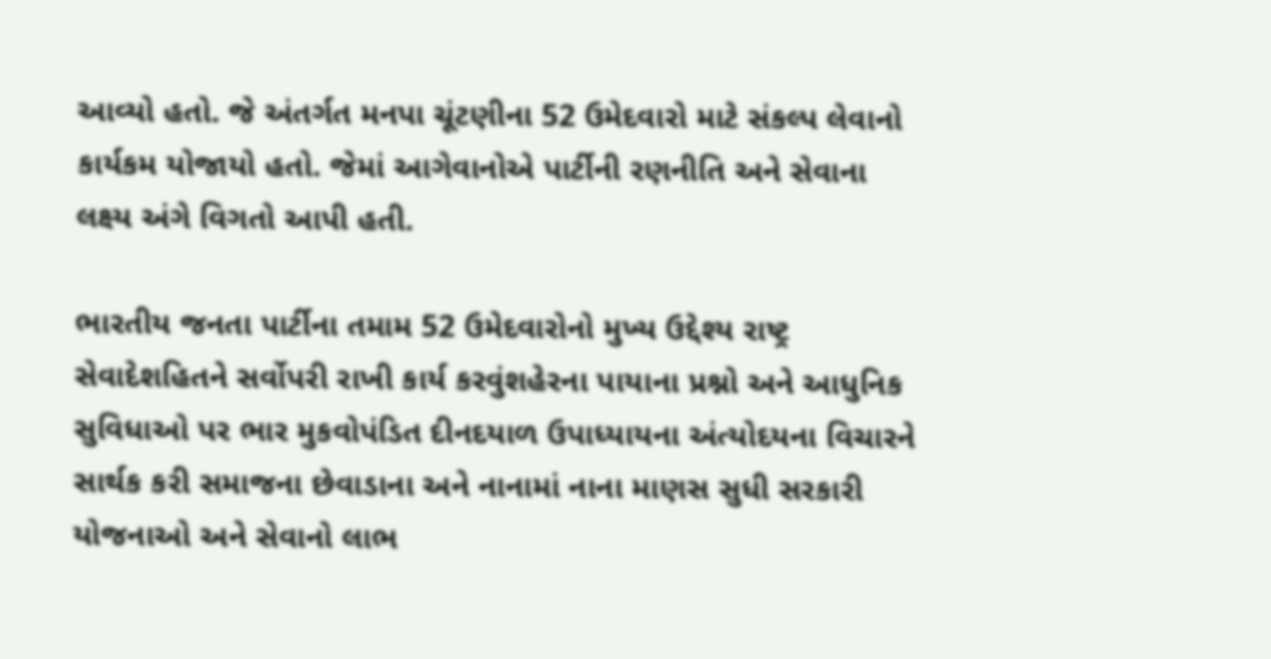આવ્યો હતો. જે અંતર્ગત મનપા ચૂંટણીના 52 ઉમેદવારો માટે સંકલ્પ લેવાનો કાર્યકમ યોજાયો હતો. જેમાં આગેવાનોએ પાર્ટીની રણનીતિ અને સેવાના લક્ષ્ય અંગે વિગતો આપી હતી.

ભારતીય જનતા પાર્ટીના તમામ 52 ઉમેદવારોનો મુખ્ય ઉદ્દેશ્ય રાષ્ટ્ર સેવાદેશહિતને સર્વોપરી રાખી કાર્ય કરવુંશહેરના પાયાના પ્રશ્નો અને આધુનિક સુવિધાઓ પર ભાર મુકવોપંડિત દીનદયાળ ઉપાધ્યાયના અંત્યોદયના વિચારને સાર્થક કરી સમાજના છેવાડાના અને નાનામાં નાના માણસ સુધી સરકારી યોજનાઓ અને સેવાનો લાભ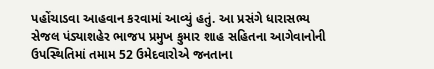પહોંચાડવા આહવાન કરવામાં આવ્યું હતું. આ પ્રસંગે ધારાસભ્ય સેજલ પંડ્યાશહેર ભાજપ પ્રમુખ કુમાર શાહ સહિતના આગેવાનોની ઉપસ્થિતિમાં તમામ 52 ઉમેદવારોએ જનતાના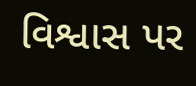વિશ્વાસ પર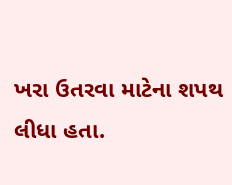ખરા ઉતરવા માટેના શપથ લીધા હતા.